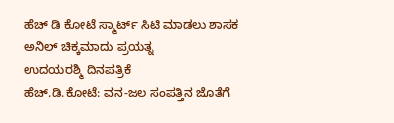ಹೆಚ್ ಡಿ ಕೋಟೆ ಸ್ಮಾರ್ಟ್ ಸಿಟಿ ಮಾಡಲು ಶಾಸಕ ಅನಿಲ್ ಚಿಕ್ಕಮಾದು ಪ್ರಯತ್ನ
ಉದಯರಶ್ಮಿ ದಿನಪತ್ರಿಕೆ
ಹೆಚ್.ಡಿ.ಕೋಟೆ: ವನ-ಜಲ ಸಂಪತ್ತಿನ ಜೊತೆಗೆ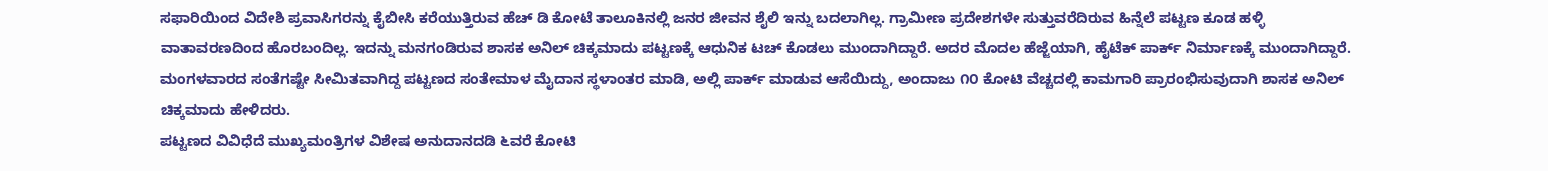ಸಫಾರಿಯಿಂದ ವಿದೇಶಿ ಪ್ರವಾಸಿಗರನ್ನು ಕೈಬೀಸಿ ಕರೆಯುತ್ತಿರುವ ಹೆಚ್ ಡಿ ಕೋಟೆ ತಾಲೂಕಿನಲ್ಲಿ ಜನರ ಜೀವನ ಶೈಲಿ ಇನ್ನು ಬದಲಾಗಿಲ್ಲ. ಗ್ರಾಮೀಣ ಪ್ರದೇಶಗಳೇ ಸುತ್ತುವರೆದಿರುವ ಹಿನ್ನೆಲೆ ಪಟ್ಟಣ ಕೂಡ ಹಳ್ಳಿ ವಾತಾವರಣದಿಂದ ಹೊರಬಂದಿಲ್ಲ. ಇದನ್ನು ಮನಗಂಡಿರುವ ಶಾಸಕ ಅನಿಲ್ ಚಿಕ್ಕಮಾದು ಪಟ್ಟಣಕ್ಕೆ ಆಧುನಿಕ ಟಚ್ ಕೊಡಲು ಮುಂದಾಗಿದ್ದಾರೆ. ಅದರ ಮೊದಲ ಹೆಜ್ಜೆಯಾಗಿ, ಹೈಟೆಕ್ ಪಾರ್ಕ್ ನಿರ್ಮಾಣಕ್ಕೆ ಮುಂದಾಗಿದ್ದಾರೆ.
ಮಂಗಳವಾರದ ಸಂತೆಗಷ್ಟೇ ಸೀಮಿತವಾಗಿದ್ದ ಪಟ್ಟಣದ ಸಂತೇಮಾಳ ಮೈದಾನ ಸ್ಥಳಾಂತರ ಮಾಡಿ, ಅಲ್ಲಿ ಪಾರ್ಕ್ ಮಾಡುವ ಆಸೆಯಿದ್ದು, ಅಂದಾಜು ೧೦ ಕೋಟಿ ವೆಚ್ಚದಲ್ಲಿ ಕಾಮಗಾರಿ ಪ್ರಾರಂಭಿಸುವುದಾಗಿ ಶಾಸಕ ಅನಿಲ್ ಚಿಕ್ಕಮಾದು ಹೇಳಿದರು.
ಪಟ್ಟಣದ ವಿವಿಧೆದೆ ಮುಖ್ಯಮಂತ್ರಿಗಳ ವಿಶೇಷ ಅನುದಾನದಡಿ ೬ವರೆ ಕೋಟಿ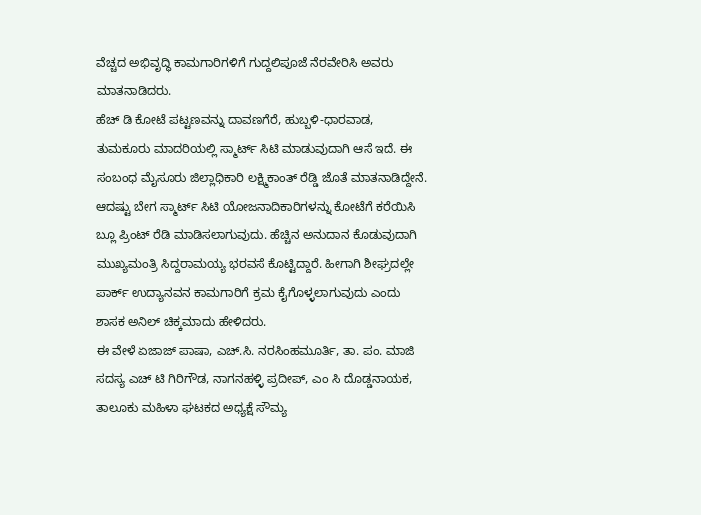ವೆಚ್ಚದ ಅಭಿವೃದ್ಧಿ ಕಾಮಗಾರಿಗಳಿಗೆ ಗುದ್ದಲಿಪೂಜೆ ನೆರವೇರಿಸಿ ಅವರು ಮಾತನಾಡಿದರು.
ಹೆಚ್ ಡಿ ಕೋಟೆ ಪಟ್ಟಣವನ್ನು ದಾವಣಗೆರೆ, ಹುಬ್ಬಳಿ-ಧಾರವಾಡ, ತುಮಕೂರು ಮಾದರಿಯಲ್ಲಿ ಸ್ಮಾರ್ಟ್ ಸಿಟಿ ಮಾಡುವುದಾಗಿ ಆಸೆ ಇದೆ. ಈ ಸಂಬಂಧ ಮೈಸೂರು ಜಿಲ್ಲಾಧಿಕಾರಿ ಲಕ್ಷ್ಮಿಕಾಂತ್ ರೆಡ್ಡಿ ಜೊತೆ ಮಾತನಾಡಿದ್ದೇನೆ. ಆದಷ್ಟು ಬೇಗ ಸ್ಮಾರ್ಟ್ ಸಿಟಿ ಯೋಜನಾದಿಕಾರಿಗಳನ್ನು ಕೋಟೆಗೆ ಕರೆಯಿಸಿ ಬ್ಲೂ ಪ್ರಿಂಟ್ ರೆಡಿ ಮಾಡಿಸಲಾಗುವುದು. ಹೆಚ್ಚಿನ ಅನುದಾನ ಕೊಡುವುದಾಗಿ ಮುಖ್ಯಮಂತ್ರಿ ಸಿದ್ದರಾಮಯ್ಯ ಭರವಸೆ ಕೊಟ್ಟಿದ್ದಾರೆ. ಹೀಗಾಗಿ ಶೀಘ್ರದಲ್ಲೇ ಪಾರ್ಕ್ ಉದ್ಯಾನವನ ಕಾಮಗಾರಿಗೆ ಕ್ರಮ ಕೈಗೊಳ್ಳಲಾಗುವುದು ಎಂದು ಶಾಸಕ ಅನಿಲ್ ಚಿಕ್ಕಮಾದು ಹೇಳಿದರು.
ಈ ವೇಳೆ ಏಜಾಜ್ ಪಾಷಾ, ಎಚ್.ಸಿ. ನರಸಿಂಹಮೂರ್ತಿ, ತಾ. ಪಂ. ಮಾಜಿ ಸದಸ್ಯ ಎಚ್ ಟಿ ಗಿರಿಗೌಡ, ನಾಗನಹಳ್ಳಿ ಪ್ರದೀಪ್, ಎಂ ಸಿ ದೊಡ್ಡನಾಯಕ, ತಾಲೂಕು ಮಹಿಳಾ ಘಟಕದ ಅಧ್ಯಕ್ಷೆ ಸೌಮ್ಯ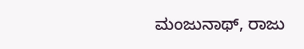ಮಂಜುನಾಥ್, ರಾಜು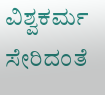ವಿಶ್ವಕರ್ಮ ಸೇರಿದಂತೆ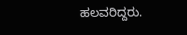ಹಲವರಿದ್ದರು.